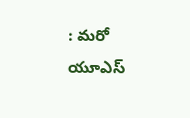: మరో యూఎస్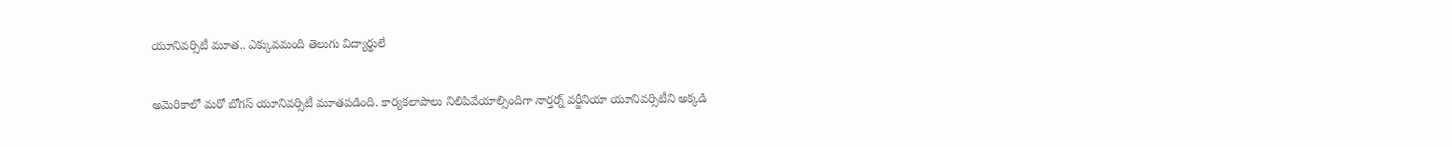యూనివర్సిటీ మూత.. ఎక్కువమంది తెలుగు విద్యార్థులే

అమెరికాలో మరో బోగస్ యూనివర్సిటీ మూతపడింది. కార్యకలాపాలు నిలిపివేయాల్సిందిగా నార్తర్న్ వర్జీనియా యూనివర్సిటీని అక్కడి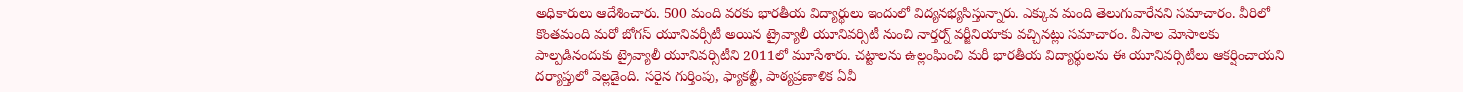అధికారులు ఆదేశించారు. 500 మంది వరకు భారతీయ విద్యార్థులు ఇందులో విద్యనభ్యసిస్తున్నారు. ఎక్కువ మంది తెలుగువారేనని సమాచారం. వీరిలో కొంతమంది మరో బోగస్ యూనివర్సీటీ అయిన ట్రైవ్యాలీ యూనివర్సిటీ నుంచి నార్తర్న్ వర్జీనియాకు వచ్చినట్లు సమాచారం. వీసాల మోసాలకు పాల్పడినందుకు ట్రైవ్యాలీ యూనివర్సిటీని 2011లో మూసేశారు. చట్టాలను ఉల్లంఘించి మరీ భారతీయ విద్యార్థులను ఈ యూనివర్సిటీలు ఆకర్షించాయని దర్యాప్తులో వెల్లడైంది. సరైన గుర్తింపు, ఫ్యాకల్టీ, పాఠ్యప్రణాళిక ఏవీ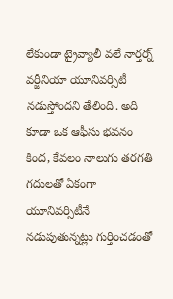లేకుండా ట్రైవ్యాలీ వలే నార్తర్న్ వర్జీనియా యూనివర్సిటీ నడుస్తోందని తేలింది. అది కూడా ఒక ఆఫీసు భవనం కింద, కేవలం నాలుగు తరగతి గదులతో ఏకంగా యూనివర్సిటీనే నడుపుతున్నట్లు గుర్తించడంతో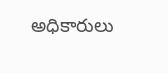అధికారులు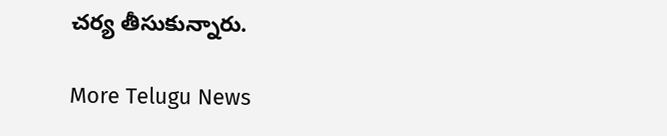చర్య తీసుకున్నారు.

More Telugu News